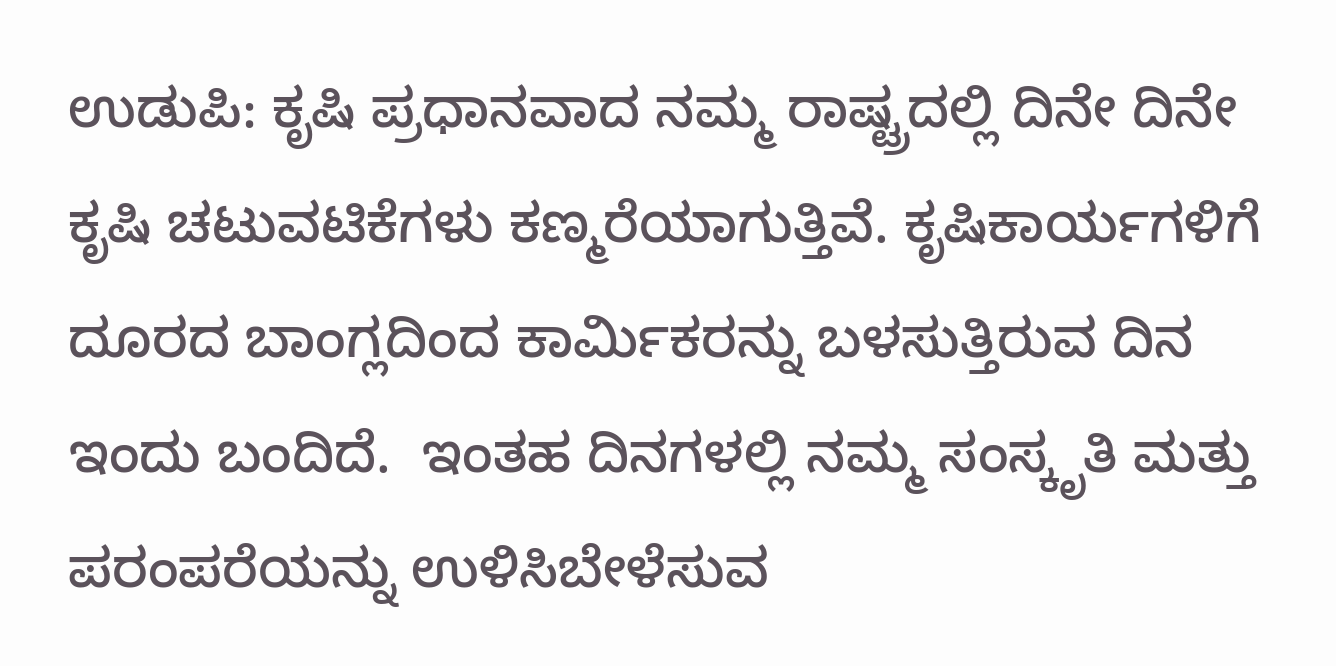ಉಡುಪಿ: ಕೃಷಿ ಪ್ರಧಾನವಾದ ನಮ್ಮ ರಾಷ್ಟ್ರದಲ್ಲಿ ದಿನೇ ದಿನೇ ಕೃಷಿ ಚಟುವಟಿಕೆಗಳು ಕಣ್ಮರೆಯಾಗುತ್ತಿವೆ. ಕೃಷಿಕಾರ್ಯಗಳಿಗೆ ದೂರದ ಬಾಂಗ್ಲದಿಂದ ಕಾರ್ಮಿಕರನ್ನು ಬಳಸುತ್ತಿರುವ ದಿನ ಇಂದು ಬಂದಿದೆ.  ಇಂತಹ ದಿನಗಳಲ್ಲಿ ನಮ್ಮ ಸಂಸ್ಕೃತಿ ಮತ್ತು ಪರಂಪರೆಯನ್ನು ಉಳಿಸಿಬೇಳೆಸುವ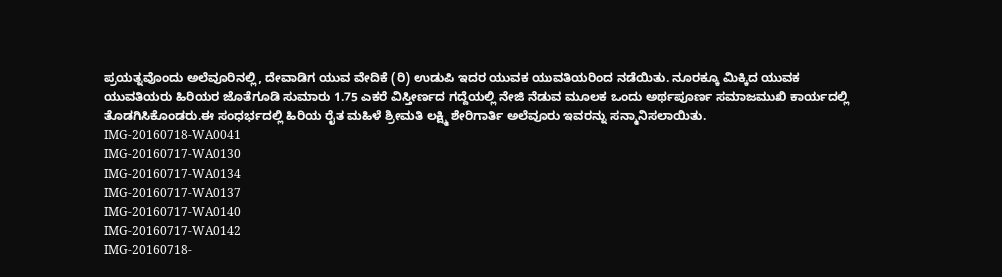ಪ್ರಯತ್ನವೊಂದು ಅಲೆವೂರಿನಲ್ಲಿ, ದೇವಾಡಿಗ ಯುವ ವೇದಿಕೆ (ರಿ) ಉಡುಪಿ ಇದರ ಯುವಕ ಯುವತಿಯರಿಂದ ನಡೆಯಿತು. ನೂರಕ್ಕೂ ಮಿಕ್ಕಿದ ಯುವಕ ಯುವತಿಯರು ಹಿರಿಯರ ಜೊತೆಗೂಡಿ ಸುಮಾರು 1.75 ಎಕರೆ ವಿಸ್ತೀರ್ಣದ ಗದ್ದೆಯಲ್ಲಿ ನೇಜಿ ನೆಡುವ ಮೂಲಕ ಒಂದು ಅರ್ಥಪೂರ್ಣ ಸಮಾಜಮುಖಿ ಕಾರ್ಯದಲ್ಲಿ ತೊಡಗಿಸಿಕೊಂಡರು.ಈ ಸಂಧರ್ಭದಲ್ಲಿ ಹಿರಿಯ ರೈತ ಮಹಿಳೆ ಶ್ರೀಮತಿ ಲಕ್ಷ್ಮಿ ಶೇರಿಗಾರ್ತಿ ಅಲೆವೂರು ಇವರನ್ನು ಸನ್ಮಾನಿಸಲಾಯಿತು.
IMG-20160718-WA0041
IMG-20160717-WA0130
IMG-20160717-WA0134
IMG-20160717-WA0137
IMG-20160717-WA0140
IMG-20160717-WA0142
IMG-20160718-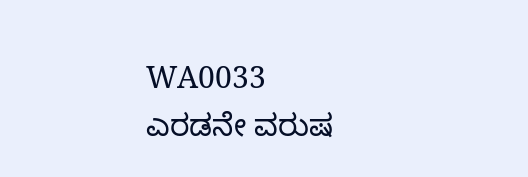WA0033
ಎರಡನೇ ವರುಷ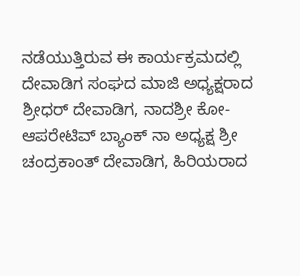ನಡೆಯುತ್ತಿರುವ ಈ ಕಾರ್ಯಕ್ರಮದಲ್ಲಿ ದೇವಾಡಿಗ ಸಂಘದ ಮಾಜಿ ಅಧ್ಯಕ್ಷರಾದ ಶ್ರೀಧರ್ ದೇವಾಡಿಗ, ನಾದಶ್ರೀ ಕೋ-ಆಪರೇಟಿವ್ ಬ್ಯಾಂಕ್ ನಾ ಅಧ್ಯಕ್ಷ ಶ್ರೀ ಚಂದ್ರಕಾಂತ್ ದೇವಾಡಿಗ, ಹಿರಿಯರಾದ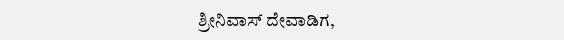ಶ್ರೀನಿವಾಸ್ ದೇವಾಡಿಗ,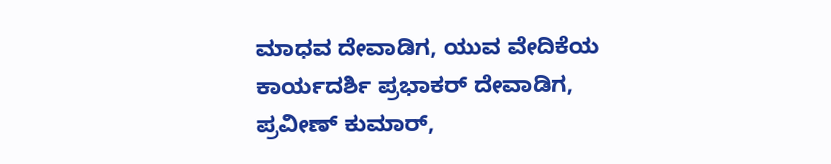ಮಾಧವ ದೇವಾಡಿಗ, ಯುವ ವೇದಿಕೆಯ ಕಾರ್ಯದರ್ಶಿ ಪ್ರಭಾಕರ್ ದೇವಾಡಿಗ, ಪ್ರವೀಣ್ ಕುಮಾರ್,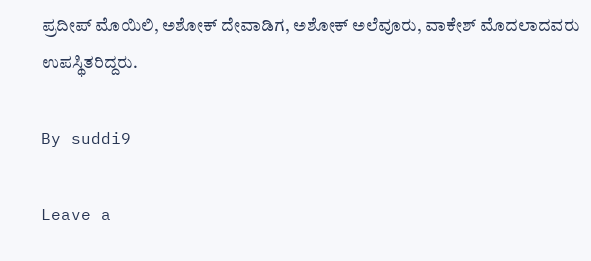ಪ್ರದೀಪ್ ಮೊಯಿಲಿ, ಅಶೋಕ್ ದೇವಾಡಿಗ, ಅಶೋಕ್ ಅಲೆವೂರು, ವಾಕೇಶ್ ಮೊದಲಾದವರು ಉಪಸ್ಥಿತರಿದ್ದರು.

By suddi9

Leave a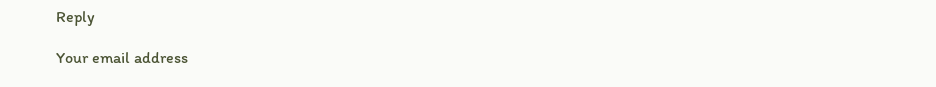Reply

Your email address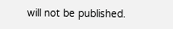will not be published.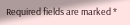Required fields are marked *